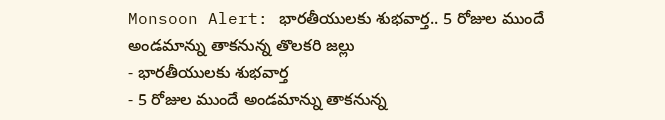Monsoon Alert: భారతీయులకు శుభవార్త.. 5 రోజుల ముందే అండమాన్ను తాకనున్న తొలకరి జల్లు
- భారతీయులకు శుభవార్త
- 5 రోజుల ముందే అండమాన్ను తాకనున్న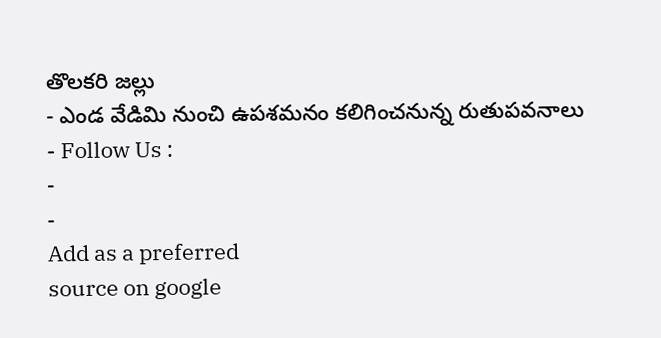తొలకరి జల్లు
- ఎండ వేడిమి నుంచి ఉపశమనం కలిగించనున్న రుతుపవనాలు
- Follow Us :
-
-
Add as a preferred
source on google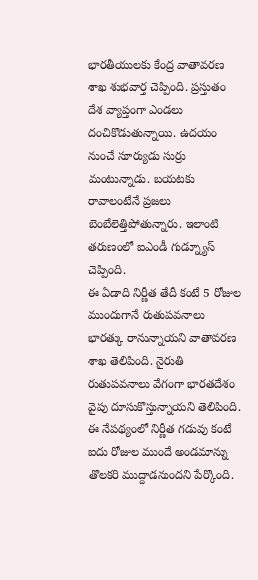భారతీయులకు కేంద్ర వాతావరణ శాఖ శుభవార్త చెప్పింది. ప్రస్తుతం దేశ వ్యాప్తంగా ఎండలు దంచికొడుతున్నాయి. ఉదయం నుంచే సూర్యుడు సుర్రు మంటున్నాడు. బయటకు రావాలంటేనే ప్రజలు బెంబేలెత్తిపోతున్నారు. ఇలాంటి తరుణంలో ఐఎండీ గుడ్న్యూస్ చెప్పింది.
ఈ ఏడాది నిర్ణీత తేదీ కంటే 5 రోజుల ముందుగానే రుతుపవనాలు భారత్కు రానున్నాయని వాతావరణ శాఖ తెలిపింది. నైరుతి రుతుపవనాలు వేగంగా భారతదేశం వైపు దూసుకొస్తున్నాయని తెలిపింది. ఈ నేపథ్యంలో నిర్ణీత గడువు కంటే ఐదు రోజుల ముందే అండమాన్ను తొలకరి ముద్దాడనుందని పేర్కొంది.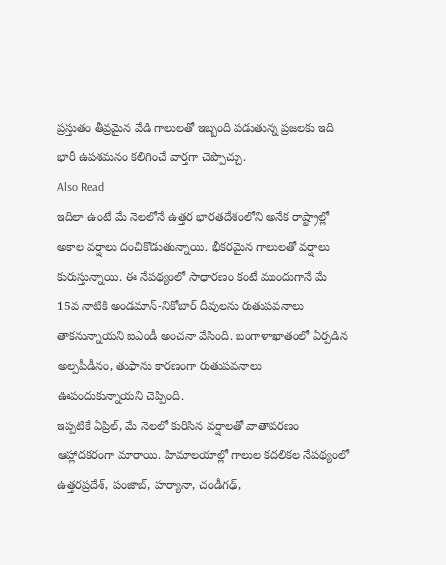ప్రస్తుతం తీవ్రమైన వేడి గాలులతో ఇబ్బంది పడుతున్న ప్రజలకు ఇది భారీ ఉపశమనం కలిగించే వార్తగా చెప్పొచ్చు.
Also Read
ఇదిలా ఉంటే మే నెలలోనే ఉత్తర భారతదేశంలోని అనేక రాష్ట్రాల్లో అకాల వర్షాలు దంచికొడుతున్నాయి. భీకరమైన గాలులతో వర్షాలు కురుస్తున్నాయి. ఈ నేపథ్యంలో సాధారణం కంటే ముందుగానే మే 15వ నాటికి అండమాన్-నికోబార్ దీవులను రుతుపవనాలు తాకనున్నాయని ఐఎండీ అంచనా వేసింది. బంగాళాఖాతంలో ఏర్పడిన అల్పపీడీనం, తుఫాను కారణంగా రుతుపవనాలు ఊపందుకున్నాయని చెప్పింది.
ఇప్పటికే ఏప్రిల్, మే నెలలో కురిసిన వర్షాలతో వాతావరణం ఆహ్లాదకరంగా మారాయి. హిమాలయాల్లో గాలుల కదలికల నేపథ్యంలో ఉత్తరప్రదేశ్, పంజాబ్, హర్యానా, చండీగఢ్,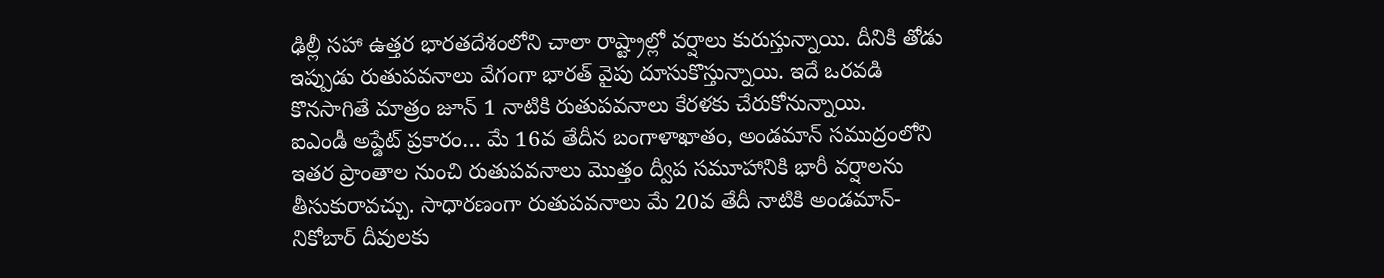ఢిల్లీ సహా ఉత్తర భారతదేశంలోని చాలా రాష్ట్రాల్లో వర్షాలు కురుస్తున్నాయి. దీనికి తోడు ఇప్పుడు రుతుపవనాలు వేగంగా భారత్ వైపు దూసుకొస్తున్నాయి. ఇదే ఒరవడి కొనసాగితే మాత్రం జూన్ 1 నాటికి రుతుపవనాలు కేరళకు చేరుకోనున్నాయి.
ఐఎండీ అప్డేట్ ప్రకారం… మే 16వ తేదీన బంగాళాఖాతం, అండమాన్ సముద్రంలోని ఇతర ప్రాంతాల నుంచి రుతుపవనాలు మొత్తం ద్వీప సమూహానికి భారీ వర్షాలను తీసుకురావచ్చు. సాధారణంగా రుతుపవనాలు మే 20వ తేదీ నాటికి అండమాన్- నికోబార్ దీవులకు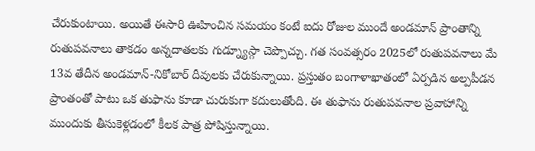చేరుకుంటాయి. అయితే ఈసారి ఊహించిన సమయం కంటే ఐదు రోజుల ముందే అండమాన్ ప్రాంతాన్ని రుతుపవనాలు తాకడం అన్నదాతలకు గుడ్న్యూస్గా చెప్పొచ్చు. గత సంవత్సరం 2025లో రుతుపవనాలు మే 13వ తేదీన అండమాన్-నికోబార్ దీవులకు చేరుకున్నాయి. ప్రస్తుతం బంగాళాఖాతంలో ఏర్పడిన అల్పపీడన ప్రాంతంతో పాటు ఒక తుఫాను కూడా చురుకుగా కదులుతోంది. ఈ తుఫాను రుతుపవనాల ప్రవాహాన్ని ముందుకు తీసుకెళ్లడంలో కీలక పాత్ర పోషిస్తున్నాయి.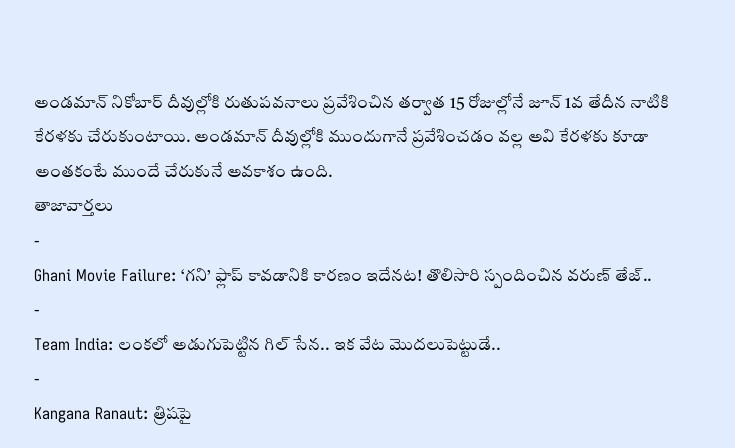అండమాన్ నికోబార్ దీవుల్లోకి రుతుపవనాలు ప్రవేశించిన తర్వాత 15 రోజుల్లోనే జూన్ 1వ తేదీన నాటికి కేరళకు చేరుకుంటాయి. అండమాన్ దీవుల్లోకి ముందుగానే ప్రవేశించడం వల్ల అవి కేరళకు కూడా అంతకంటే ముందే చేరుకునే అవకాశం ఉంది.
తాజావార్తలు
-
Ghani Movie Failure: ‘గని’ ఫ్లాప్ కావడానికి కారణం ఇదేనట! తొలిసారి స్పందించిన వరుణ్ తేజ్..
-
Team India: లంకలో అడుగుపెట్టిన గిల్ సేన.. ఇక వేట మొదలుపెట్టుడే..
-
Kangana Ranaut: త్రిషపై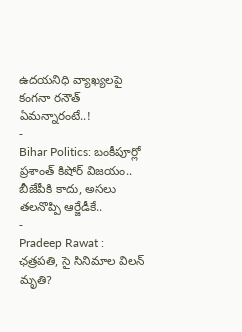ఉదయనిధి వ్యాఖ్యలపై కంగనా రనౌత్ ఏమన్నారంటే..!
-
Bihar Politics: బంకీపూర్లో ప్రశాంత్ కిషోర్ విజయం.. బీజేపీకి కాదు, అసలు తలనొప్పి ఆర్జేడీకే..
-
Pradeep Rawat : ఛత్రపతి, సై సినిమాల విలన్ మృతి?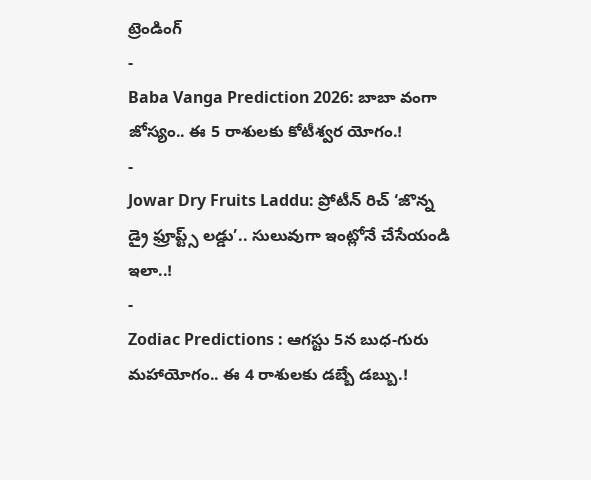ట్రెండింగ్
-
Baba Vanga Prediction 2026: బాబా వంగా జోస్యం.. ఈ 5 రాశులకు కోటీశ్వర యోగం.!
-
Jowar Dry Fruits Laddu: ప్రోటీన్ రిచ్ ‘జొన్న డ్రై ఫ్రూప్ట్స్ లడ్డు’.. సులువుగా ఇంట్లోనే చేసేయండి ఇలా..!
-
Zodiac Predictions : ఆగస్టు 5న బుధ-గురు మహాయోగం.. ఈ 4 రాశులకు డబ్బే డబ్బు.!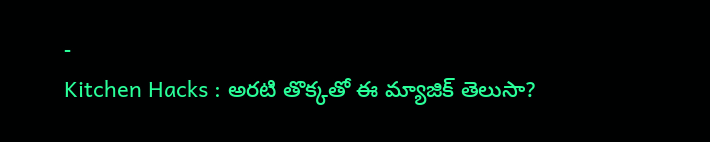-
Kitchen Hacks : అరటి తొక్కతో ఈ మ్యాజిక్ తెలుసా?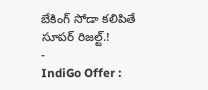బేకింగ్ సోడా కలిపితే సూపర్ రిజల్ట్.!
-
IndiGo Offer :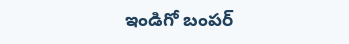ఇండిగో బంపర్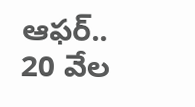ఆఫర్.. 20 వేల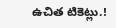ఉచిత టికెట్లు.!